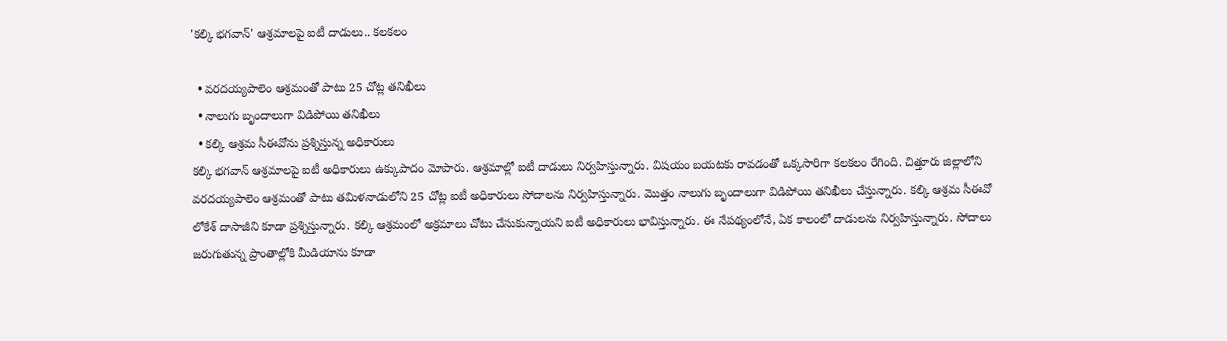'కల్కి భగవాన్' ఆశ్రమాలపై ఐటీ దాడులు.. కలకలం

  • వరదయ్యపాలెం ఆశ్రమంతో పాటు 25 చోట్ల తనిఖీలు
  • నాలుగు బృందాలుగా విడిపోయి తనిఖీలు
  • కల్కి ఆశ్రమ సీఈవోను ప్రశ్నిస్తున్న అధికారులు
కల్కి భగవాన్ ఆశ్రమాలపై ఐటీ అధికారులు ఉక్కుపాదం మోపారు. ఆశ్రమాల్లో ఐటీ దాడులు నిర్వహిస్తున్నారు. విషయం బయటకు రావడంతో ఒక్కసారిగా కలకలం రేగింది. చిత్తూరు జిల్లాలోని వరదయ్యపాలెం ఆశ్రమంతో పాటు తమిళనాడులోని 25 చోట్ల ఐటీ అధికారులు సోదాలను నిర్వహిస్తున్నారు. మొత్తం నాలుగు బృందాలుగా విడిపోయి తనిఖీలు చేస్తున్నారు. కల్కి ఆశ్రమ సీఈవో లోకేశ్ దాసాజీని కూడా ప్రశ్నిస్తున్నారు. కల్కి ఆశ్రమంలో అక్రమాలు చోటు చేసుకున్నాయని ఐటీ అధికారులు భావిస్తున్నారు. ఈ నేపథ్యంలోనే, ఏక కాలంలో దాడులను నిర్వహిస్తున్నారు. సోదాలు జరుగుతున్న ప్రాంతాల్లోకి మీడియాను కూడా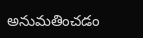అనుమతించడం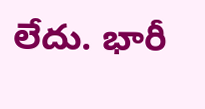లేదు. భారీ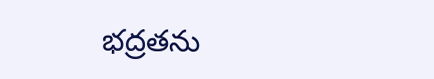భద్రతను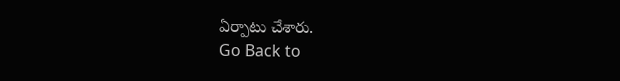ఏర్పాటు చేశారు.
Go Back to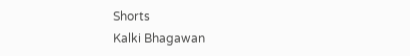Shorts
Kalki Bhagawan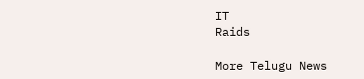IT
Raids

More Telugu News